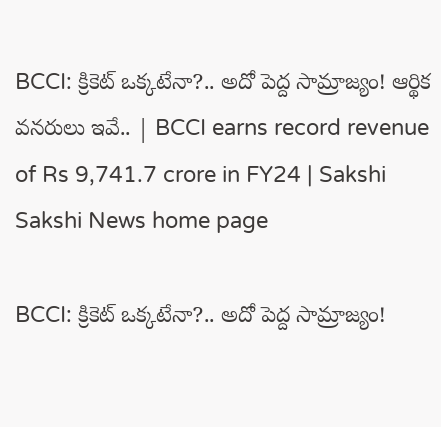BCCI: క్రికెట్‌ ఒక్కటేనా?.. అదో పెద్ద సామ్రాజ్యం! ఆర్థిక వనరులు ఇవే.. | BCCI earns record revenue of Rs 9,741.7 crore in FY24 | Sakshi
Sakshi News home page

BCCI: క్రికెట్‌ ఒక్కటేనా?.. అదో పెద్ద సామ్రాజ్యం!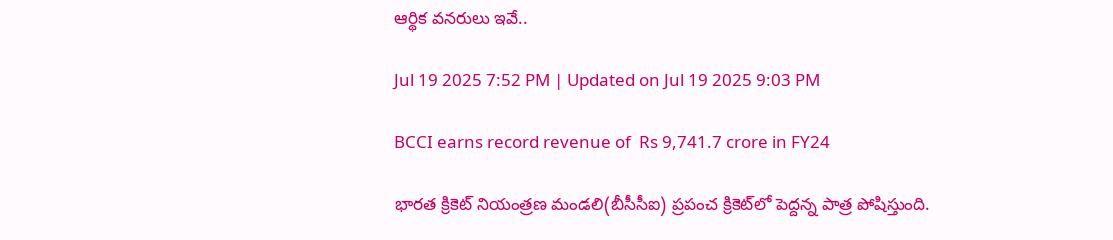ఆర్థిక వనరులు ఇవే..

Jul 19 2025 7:52 PM | Updated on Jul 19 2025 9:03 PM

BCCI earns record revenue of  Rs 9,741.7 crore in FY24

భార‌త క్రికెట్ నియంత్ర‌ణ మండ‌లి(బీసీసీఐ) ప్ర‌పంచ క్రికెట్‌లో పెద్ద‌న్న పాత్ర పోషిస్తుంది.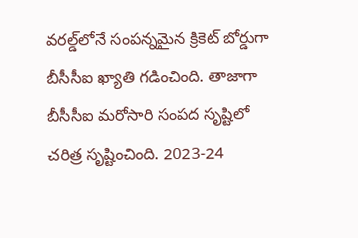వ‌ర‌ల్డ్‌లోనే సంపన్నమైన క్రికెట్ బోర్డుగా బీసీసీఐ ఖ్యాతి గ‌డించింది. తాజాగా బీసీసీఐ మ‌రోసారి సంప‌ద సృష్టిలో చరిత్ర సృష్టించింది. 2023-24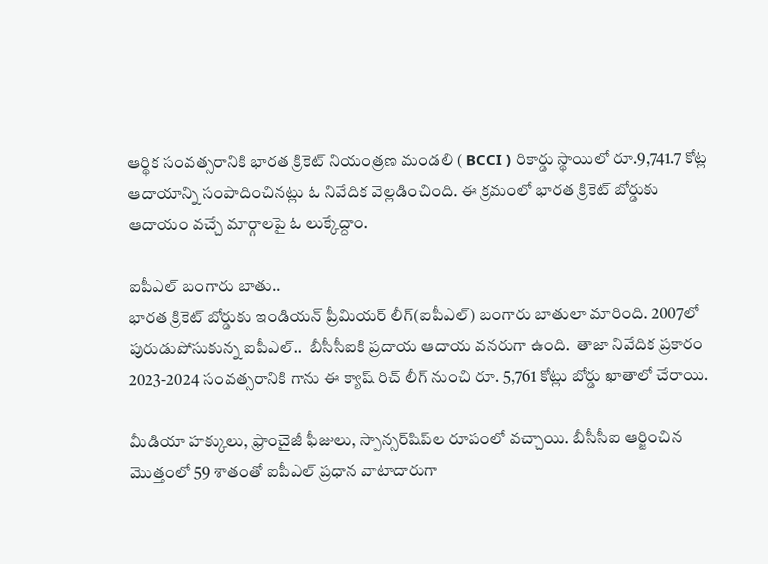ఆర్థిక సంవత్సరానికి భారత క్రికెట్ నియంత్రణ మండలి ( BCCI ) రికార్డు స్థాయిలో రూ.9,741.7 కోట్ల ఆదాయాన్ని సంపాదించిన‌ట్లు ఓ నివేదిక వెల్లడించింది. ఈ క్రమంలో భారత క్రికెట్ బోర్డుకు ఆదాయం వచ్చే మార్గాలపై ఓ లుక్కేద్దాం.

ఐపీఎల్ బంగారు బాతు..
భారత క్రికెట్ బోర్డుకు ఇండియన్ ప్రీమియర్ లీగ్‌(ఐపీఎల్‌) బంగారు బాతులా మారింది. 2007లో పురుడుపోసుకున్న ఐపీఎల్‌..  బీసీసీఐకి ప్రదాయ ఆదాయ వనరుగా ఉంది.  తాజా నివేదిక ప్రకారం 2023-2024 సంవత్సరానికి గాను ఈ క్యాష్ రిచ్ లీగ్ నుంచి రూ. 5,761 కోట్లు బోర్డు ఖాతాలో చేరాయి.

మీడియా హక్కులు, ఫ్రాంచైజీ ఫీజులు, స్పాన్సర్‌షిప్‌ల రూపంలో వ‌చ్చాయి. బీసీసీఐ ఆర్జించిన మొత్తంలో 59 శాతంతో ఐపీఎల్‌ ప్రధాన వాటాదారుగా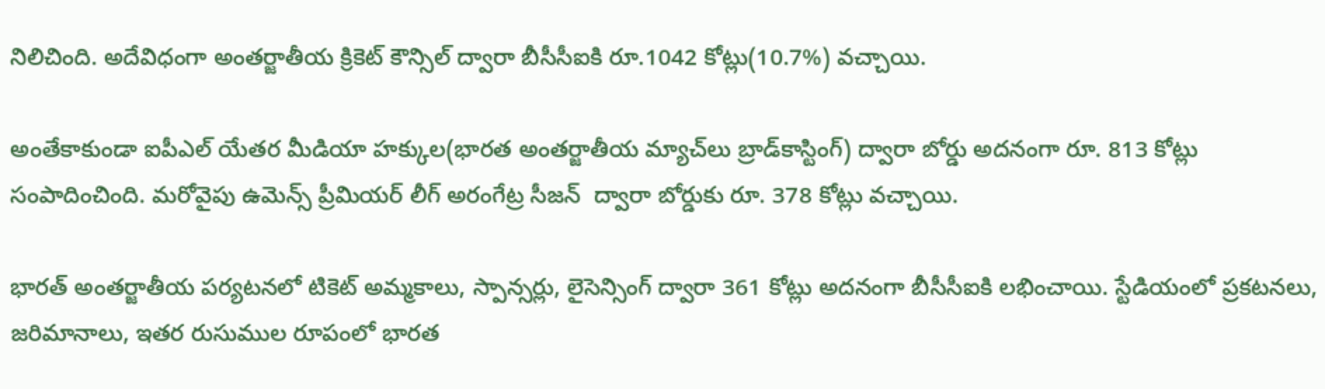నిలిచింది. అదేవిధంగా అంతర్జాతీయ క్రికెట్ కౌన్సిల్ ద్వారా బీసీసీఐకి రూ.1042 కోట్లు(10.7%) వ‌చ్చాయి.

అంతేకాకుండా ఐపీఎల్ యేతర మీడియా హక్కుల(భార‌త అంత‌ర్జాతీయ మ్యాచ్‌లు బ్రాడ్‌కాస్టింగ్‌) ద్వారా బోర్డు అదనంగా రూ. 813 కోట్లు సంపాదించింది. మ‌రోవైపు ఉమెన్స్ ప్రీమియర్ లీగ్ అరంగేట్ర సీజ‌న్‌  ద్వారా బోర్డుకు రూ. 378 కోట్లు వచ్చాయి.

భార‌త్ అంత‌ర్జాతీయ ప‌ర్య‌ట‌న‌లో టికెట్ అమ్మ‌కాలు, స్పాన్స‌ర్లు, లైసెన్సింగ్ ద్వారా 361 కోట్లు అద‌నంగా బీసీసీఐకి ల‌భించాయి. స్టేడియంలో ప్ర‌క‌ట‌న‌లు, జరిమానాలు, ఇతర రుసుముల రూపంలో భార‌త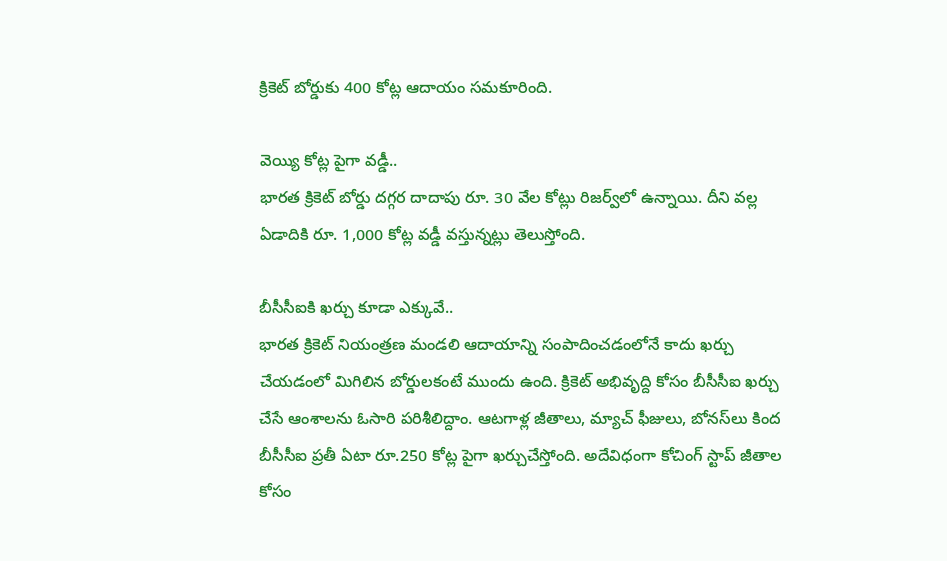క్రికెట్ బోర్డుకు 400 కోట్ల ఆదాయం స‌మ‌కూరింది.

వెయ్యి కోట్ల పైగా వ‌డ్డీ..
భార‌త క్రికెట్ బోర్డు ద‌గ్గ‌ర దాదాపు రూ. 30 వేల కోట్లు రిజ‌ర్వ్‌లో ఉన్నాయి. దీని వ‌ల్ల ఏడాదికి రూ. 1,000 కోట్ల వడ్డీ వ‌స్తున్న‌ట్లు తెలుస్తోంది.

బీసీసీఐకి ఖర్చు కూడా ఎక్కువే..
భార‌త క్రికెట్ నియంత్రణ మండలి ఆదాయాన్ని సంపాదించడంలోనే కాదు ఖర్చు చేయడంలో మిగిలిన బోర్డులకంటే ముందు ఉంది. క్రికెట్ అభివృద్ది కోసం బీసీసీఐ ఖర్చు చేసే ఆంశాలను ఓసారి పరిశీలిద్దాం. ఆటగాళ్ల జీతాలు, మ్యాచ్ ఫీజులు, బోనస్‌లు కింద బీసీసీఐ ప్రతీ ఏటా రూ.250 కోట్ల పైగా ఖర్చుచేస్తోంది. అదేవిధంగా కోచింగ్ స్టాప్ జీతాల కోసం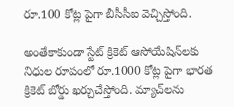రూ.100 కోట్ల పైగా బీసీసీఐ వెచ్చిస్తోంది.

అంతేకాకుండా స్టేట్ క్రికెట్ ఆసోయేషిన్‌లకు నిధుల రూపంలో రూ.1000 కోట్ల పైగా భారత క్రికెట్ బోర్డు ఖర్చుచేస్తోంది. మ్యాచ్‌లను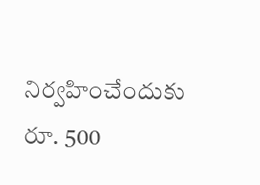నిర్వహించేందుకు రూ. 500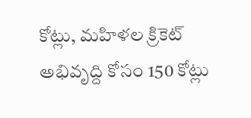కోట్లు, మహిళల క్రికెట్ అభివృద్ది కోసం 150 కోట్లు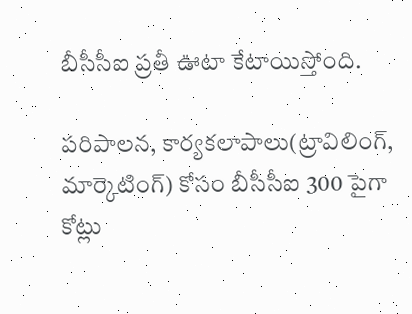బీసీసీఐ ప్రతీ ఊటా కేటాయిస్తోంది.

పరిపాలన, కార్యకలాపాలు(ట్రావిలింగ్‌, మార్కెటింగ్‌) కోసం బీసీసీఐ 300 పైగా కోట్లు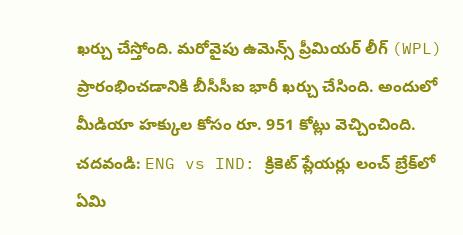ఖర్చు చేస్తోంది. మరోవైపు ఉమెన్స్ ప్రీమియర్ లీగ్ (WPL) ప్రారంభించడానికి బీసీసీఐ భారీ ఖర్చు చేసింది. అందులో మీడియా హక్కుల కోసం రూ. 951 కోట్లు వెచ్చించింది.
చదవండి: ENG vs IND: క్రికెట్ ప్లేయ‌ర్లు లంచ్ బ్రేక్‌లో ఏమి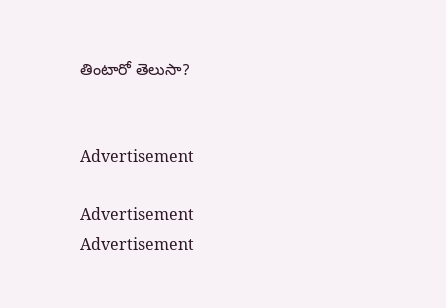తింటారో తెలుసా?


Advertisement

Advertisement
Advertisement